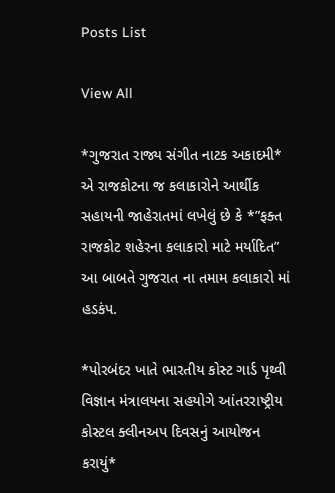Posts List

View All

*ગુજરાત રાજ્ય સંગીત નાટક અકાદમી* એ રાજકોટના જ કલાકારોને આર્થીક સહાયની જાહેરાતમાં લખેલું છે કે *”ફક્ત રાજકોટ શહેરના કલાકારો માટે મર્યાદિત” આ બાબતે ગુજરાત ના તમામ કલાકારો માં હડકંપ.

*પોરબંદર ખાતે ભારતીય કોસ્ટ ગાર્ડ પૃથ્વી વિજ્ઞાન મંત્રાલયના સહયોગે આંતરરાષ્ટ્રીય કોસ્ટલ ક્લીનઅપ દિવસનું આયોજન કરાયું*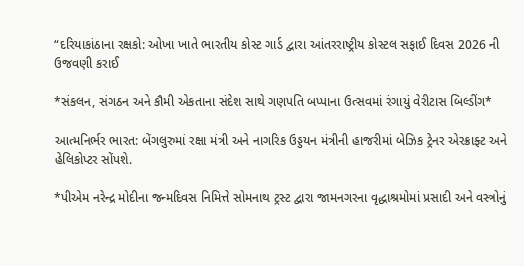“દરિયાકાંઠાના રક્ષકો: ઓખા ખાતે ભારતીય કોસ્ટ ગાર્ડ દ્વારા આંતરરાષ્ટ્રીય કોસ્ટલ સફાઈ દિવસ 2026 ની ઉજવણી કરાઈ

*સંકલન, સંગઠન અને કૌમી એકતાના સંદેશ સાથે ગણપતિ બપ્પાના ઉત્સવમાં રંગાયું વેરીટાસ બિલ્ડીંગ*

આત્મનિર્ભર ભારત: બેંગલુરુમાં રક્ષા મંત્રી અને નાગરિક ઉડ્ડયન મંત્રીની હાજરીમાં બેઝિક ટ્રેનર એરક્રાફ્ટ અને હેલિકોપ્ટર સોંપશે.

*પીએમ નરેન્દ્ર મોદીના જન્મદિવસ નિમિત્તે સોમનાથ ટ્રસ્ટ દ્વારા જામનગરના વૃદ્ધાશ્રમોમાં પ્રસાદી અને વસ્ત્રોનું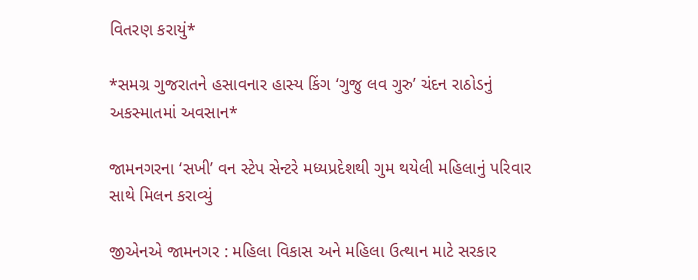વિતરણ કરાયું*

*સમગ્ર ગુજરાતને હસાવનાર હાસ્ય કિંગ ‘ગુજુ લવ ગુરુ’ ચંદન રાઠોડનું અકસ્માતમાં અવસાન*

જામનગરના ‘સખી’ વન સ્ટેપ સેન્ટરે મધ્યપ્રદેશથી ગુમ થયેલી મહિલાનું પરિવાર સાથે મિલન કરાવ્યું

જીએનએ જામનગર : મહિલા વિકાસ અને મહિલા ઉત્થાન માટે સરકાર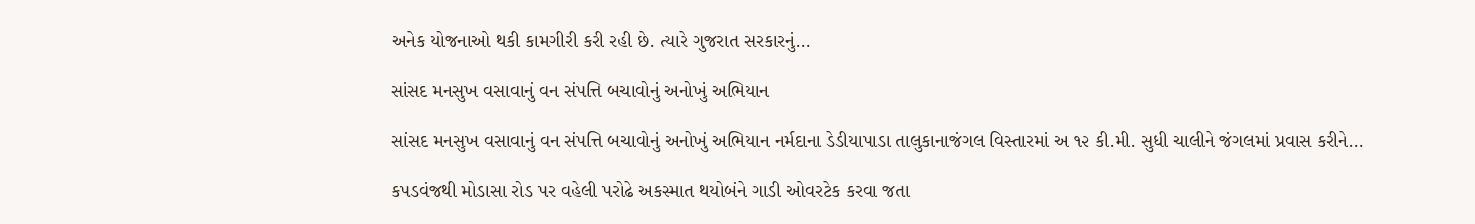અનેક યોજનાઓ થકી કામગીરી કરી રહી છે. ત્યારે ગુજરાત સરકારનું…

સાંસદ મનસુખ વસાવાનું વન સંપત્તિ બચાવોનું અનોખું અભિયાન

સાંસદ મનસુખ વસાવાનું વન સંપત્તિ બચાવોનું અનોખું અભિયાન નર્મદાના ડેડીયાપાડા તાલુકાનાજંગલ વિસ્તારમાં અ ૧૨ કી.મી. સુધી ચાલીને જંગલમાં પ્રવાસ કરીને…

કપડવંજથી મોડાસા રોડ પર વહેલી પરોઢે અકસ્માત થયોબંને ગાડી ઓવરટેક કરવા જતા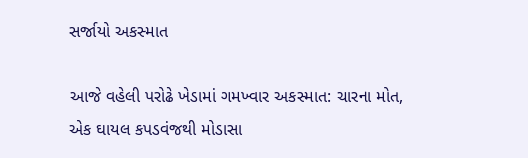સર્જાયો અકસ્માત

આજે વહેલી પરોઢે ખેડામાં ગમખ્વાર અકસ્માત: ચારના મોત, એક ઘાયલ કપડવંજથી મોડાસા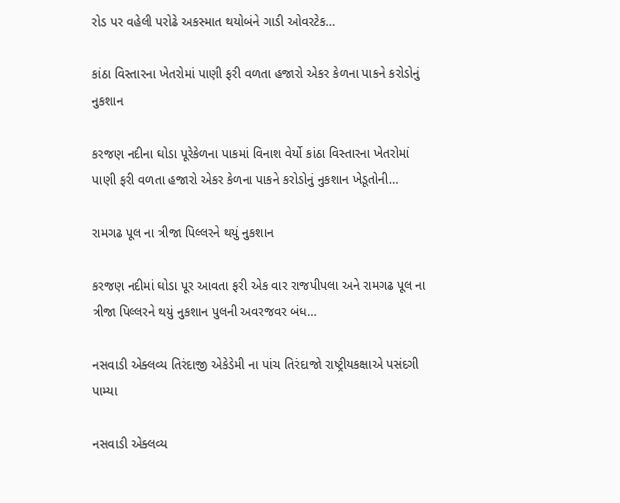રોડ પર વહેલી પરોઢે અકસ્માત થયોબંને ગાડી ઓવરટેક…

કાંઠા વિસ્તારના ખેતરોમાં પાણી ફરી વળતા હજારો એકર કેળના પાકને કરોડોનું નુકશાન

કરજણ નદીના ઘોડા પૂરેકેળના પાકમાં વિનાશ વેર્યો કાંઠા વિસ્તારના ખેતરોમાં પાણી ફરી વળતા હજારો એકર કેળના પાકને કરોડોનું નુકશાન ખેડૂતોની…

રામગઢ પૂલ ના ત્રીજા પિલ્લરને થયું નુકશાન

કરજણ નદીમાં ઘોડા પૂર આવતા ફરી એક વાર રાજપીપલા અને રામગઢ પૂલ ના ત્રીજા પિલ્લરને થયું નુકશાન પુલની અવરજવર બંધ…

નસવાડી એક્લવ્ય તિરંદાજી એકેડેમી ના પાંચ તિરંદાજો રાષ્ટ્રીયકક્ષાએ પસંદગી પામ્યા

નસવાડી એક્લવ્ય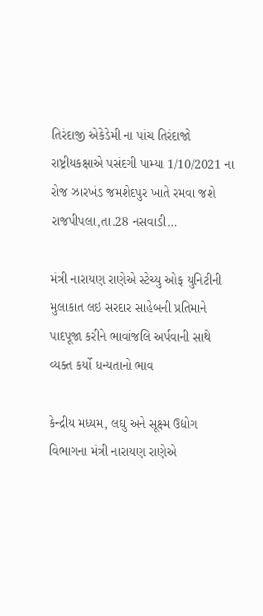તિરંદાજી એકેડેમી ના પાંચ તિરંદાજો રાષ્ટ્રીયકક્ષાએ પસંદગી પામ્યા 1/10/2021 ના રોજ ઝારખંડ જમશેદપુર ખાતે રમવા જશે રાજપીપલા,તા.28 નસવાડી…

મંત્રી નારાયણ રાણેએ સ્ટેચ્યુ ઓફ યુનિટીની મુલાકાત લઇ સરદાર સાહેબની પ્રતિમાને પાદપૂજા કરીને ભાવાંજલિ અર્પવાની સાથે વ્યક્ત કર્યો ધન્યતાનો ભાવ

કેન્દ્રીય મધ્યમ, લઘુ અને સૂક્ષ્મ ઉદ્યોગ વિભાગના મંત્રી નારાયણ રાણેએ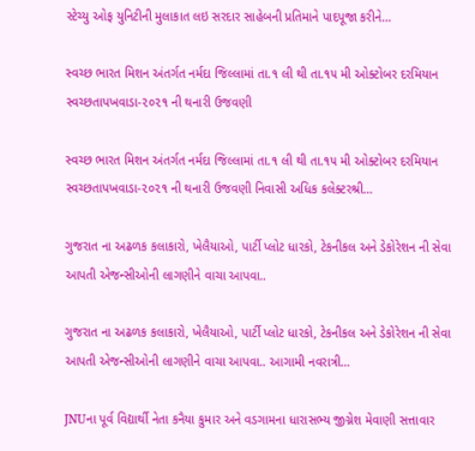સ્ટેચ્યુ ઓફ યુનિટીની મુલાકાત લઇ સરદાર સાહેબની પ્રતિમાને પાદપૂજા કરીને…

સ્વચ્છ ભારત મિશન અંતર્ગત નર્મદા જિલ્લામાં તા.૧ લી થી તા.૧૫ મી ઓક્ટોબર દરમિયાન સ્વચ્છતાપખવાડા-૨૦૨૧ ની થનારી ઉજવણી

સ્વચ્છ ભારત મિશન અંતર્ગત નર્મદા જિલ્લામાં તા.૧ લી થી તા.૧૫ મી ઓક્ટોબર દરમિયાન સ્વચ્છતાપખવાડા-૨૦૨૧ ની થનારી ઉજવણી નિવાસી અધિક કલેક્ટરશ્રી…

ગુજરાત ના અઢળક કલાકારો, ખેલૈયાઓ, પાર્ટી પ્લોટ ધારકો, ટેકનીકલ અને ડેકોરેશન ની સેવા આપતી એજન્સીઓની લાગણીને વાચા આપવા..

ગુજરાત ના અઢળક કલાકારો, ખેલૈયાઓ, પાર્ટી પ્લોટ ધારકો, ટેકનીકલ અને ડેકોરેશન ની સેવા આપતી એજન્સીઓની લાગણીને વાચા આપવા.. આગામી નવરાત્રી…

JNUના પૂર્વ વિદ્યાર્થી નેતા કનૈયા કુમાર અને વડગામના ધારાસભ્ય જીગ્નેશ મેવાણી સત્તાવાર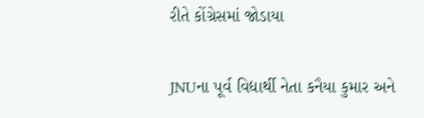રીતે કોંગ્રેસમાં જોડાયા

JNUના પૂર્વ વિદ્યાર્થી નેતા કનૈયા કુમાર અને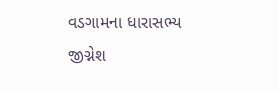વડગામના ધારાસભ્ય જીગ્નેશ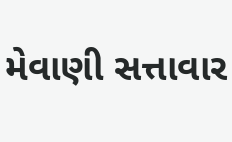મેવાણી સત્તાવાર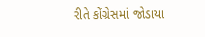રીતે કોંગ્રેસમાં જોડાયા